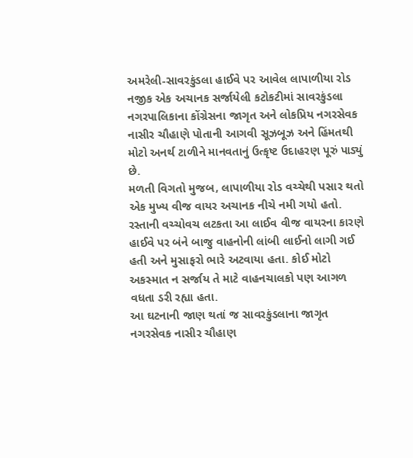અમરેલી-સાવરકુંડલા હાઈવે પર આવેલ લાપાળીયા રોડ નજીક એક અચાનક સર્જાયેલી કટોકટીમાં સાવરકુંડલા નગરપાલિકાના કોંગ્રેસના જાગૃત અને લોકપ્રિય નગરસેવક નાસીર ચૌહાણે પોતાની આગવી સૂઝબૂઝ અને હિંમતથી મોટો અનર્થ ટાળીને માનવતાનું ઉત્કૃષ્ટ ઉદાહરણ પૂરું પાડ્યું છે.
મળતી વિગતો મુજબ, લાપાળીયા રોડ વચ્ચેથી પસાર થતો એક મુખ્ય વીજ વાયર અચાનક નીચે નમી ગયો હતો. રસ્તાની વચ્ચોવચ લટકતા આ લાઈવ વીજ વાયરના કારણે હાઈવે પર બંને બાજુ વાહનોની લાંબી લાઈનો લાગી ગઈ હતી અને મુસાફરો ભારે અટવાયા હતા. કોઈ મોટો અકસ્માત ન સર્જાય તે માટે વાહનચાલકો પણ આગળ વધતા ડરી રહ્યા હતા.
આ ઘટનાની જાણ થતાં જ સાવરકુંડલાના જાગૃત નગરસેવક નાસીર ચૌહાણ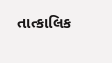તાત્કાલિક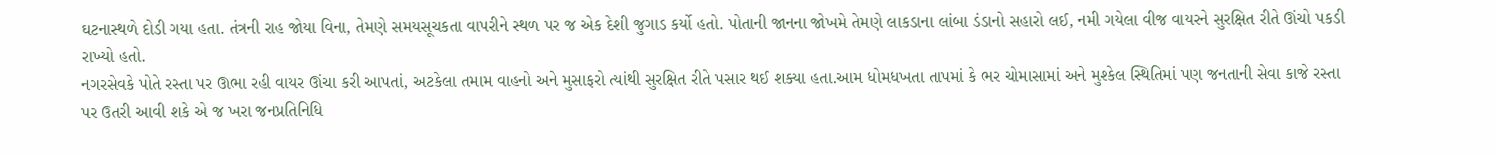ઘટનાસ્થળે દોડી ગયા હતા. તંત્રની રાહ જોયા વિના, તેમણે સમયસૂચકતા વાપરીને સ્થળ પર જ એક દેશી જુગાડ કર્યો હતો. પોતાની જાનના જોખમે તેમણે લાકડાના લાંબા ડંડાનો સહારો લઈ, નમી ગયેલા વીજ વાયરને સુરક્ષિત રીતે ઊંચો પકડી રાખ્યો હતો.
નગરસેવકે પોતે રસ્તા પર ઊભા રહી વાયર ઊંચા કરી આપતાં, અટકેલા તમામ વાહનો અને મુસાફરો ત્યાંથી સુરક્ષિત રીતે પસાર થઈ શક્યા હતા.આમ ધોમધખતા તાપમાં કે ભર ચોમાસામાં અને મુશ્કેલ સ્થિતિમાં પણ જનતાની સેવા કાજે રસ્તા પર ઉતરી આવી શકે એ જ ખરા જનપ્રતિનિધિ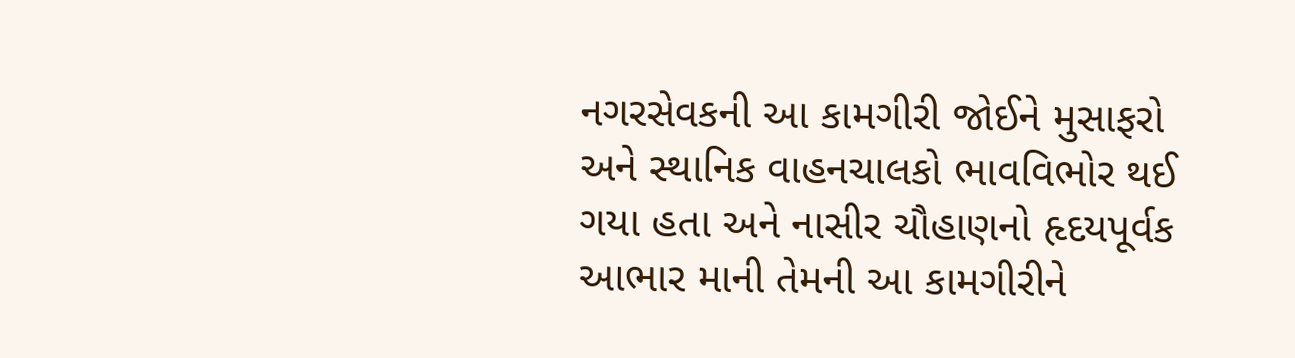નગરસેવકની આ કામગીરી જોઈને મુસાફરો અને સ્થાનિક વાહનચાલકો ભાવવિભોર થઈ ગયા હતા અને નાસીર ચૌહાણનો હૃદયપૂર્વક આભાર માની તેમની આ કામગીરીને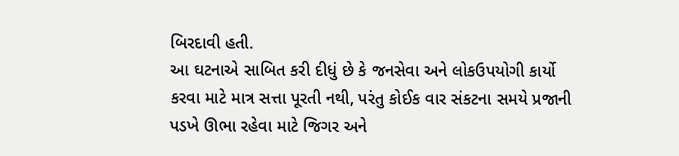બિરદાવી હતી.
આ ઘટનાએ સાબિત કરી દીધું છે કે જનસેવા અને લોકઉપયોગી કાર્યો કરવા માટે માત્ર સત્તા પૂરતી નથી, પરંતુ કોઈક વાર સંકટના સમયે પ્રજાની પડખે ઊભા રહેવા માટે જિગર અને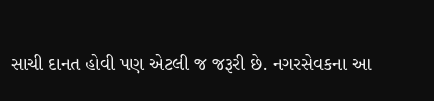સાચી દાનત હોવી પણ એટલી જ જરૂરી છે. નગરસેવકના આ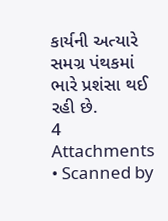કાર્યની અત્યારે સમગ્ર પંથકમાં ભારે પ્રશંસા થઈ રહી છે.
4 Attachments • Scanned by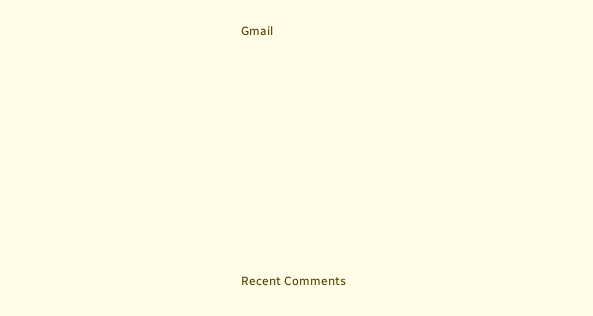Gmail


















Recent Comments